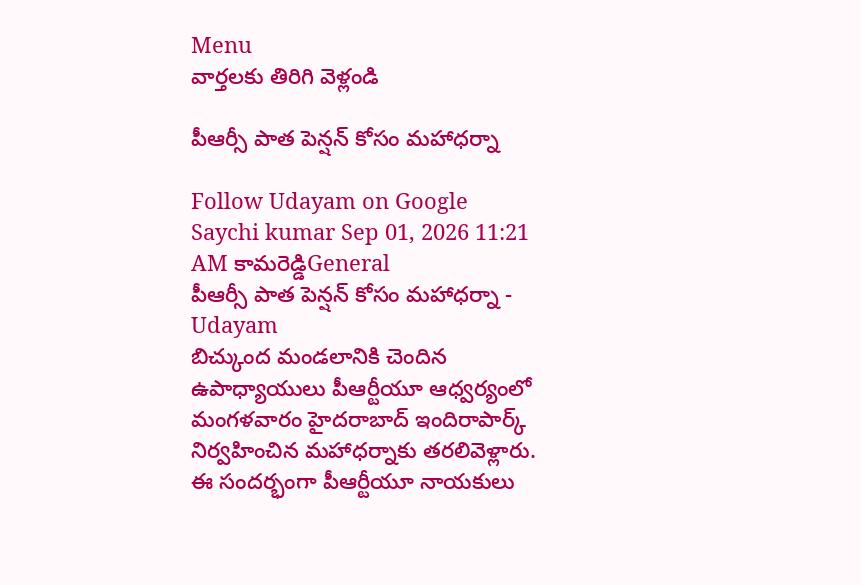Menu
వార్తలకు తిరిగి వెళ్లండి

పీఆర్సీ పాత పెన్షన్ కోసం మహాధర్నా

Follow Udayam on Google
Saychi kumar Sep 01, 2026 11:21 AM కామరెడ్డిGeneral
పీఆర్సీ పాత పెన్షన్ కోసం మహాధర్నా - Udayam
బిచ్కుంద మండలానికి చెందిన ఉపాధ్యాయులు పీఆర్టీయూ ఆధ్వర్యంలో మంగళవారం హైదరాబాద్ ఇందిరాపార్క్ నిర్వహించిన మహాధర్నాకు తరలివెళ్లారు. ఈ సందర్భంగా పీఆర్టీయూ నాయకులు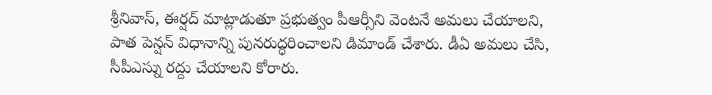శ్రీనివాస్, ఈర్షద్ మాట్లాడుతూ ప్రభుత్వం పీఆర్సీని వెంటనే అమలు చేయాలని, పాత పెన్షన్ విధానాన్ని పునరుద్ధరించాలని డిమాండ్ చేశారు. డీఏ అమలు చేసి, సీపీఎస్ను రద్దు చేయాలని కోరారు.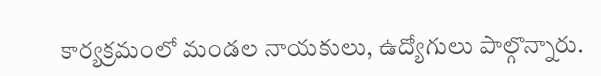కార్యక్రమంలో మండల నాయకులు, ఉద్యోగులు పాల్గొన్నారు.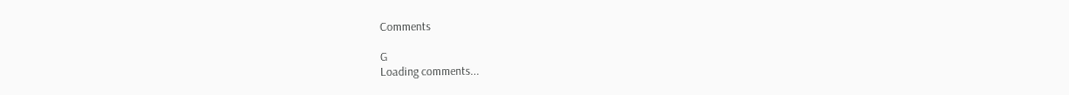Comments

G
Loading comments...